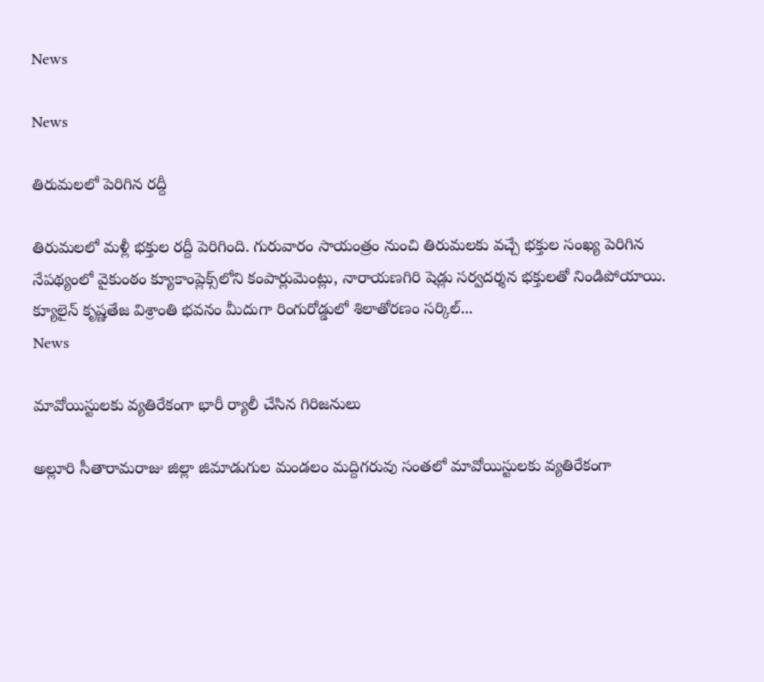News

News

తిరుమలలో పెరిగిన రద్దీ

తిరుమలలో మళ్లీ భక్తుల రద్దీ పెరిగింది. గురువారం సాయంత్రం నుంచి తిరుమలకు వచ్చే భక్తుల సంఖ్య పెరిగిన నేపథ్యంలో వైకుంఠం క్యూకాంప్లెక్స్‌లోని కంపార్లుమెంట్లు, నారాయణగిరి షెడ్లు సర్వదర్శన భక్తులతో నిండిపోయాయి. క్యూలైన్‌ కృష్ణతేజ విశ్రాంతి భవనం మీదుగా రింగురోడ్డులో శిలాతోరణం సర్కిల్‌...
News

మావోయిస్టులకు వ్యతిరేకంగా భారీ ర్యాలీ చేసిన గిరిజనులు

అల్లూరి సీతారామరాజు జిల్లా జిమాడుగుల మండలం మద్దిగరువు సంతలో మావోయిస్టులకు వ్యతిరేకంగా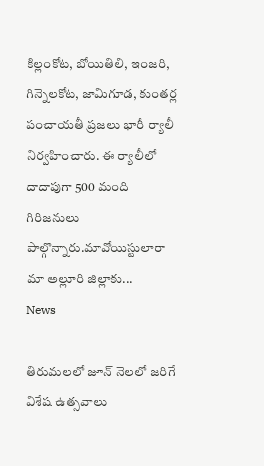కిల్లంకోట, బోయితిలి, ఇంజరి, గిన్నెలకోట, జామిగూడ, కుంతర్ల పంచాయతీ ప్రజలు భారీ ర్యాలీ నిర్వహించారు. ఈ ర్యాలీలో దాదాపుగా 500 మంది గిరిజనులు పాల్గొన్నారు.మావోయిస్టులారా మా అల్లూరి జిల్లాకు...
News

తిరుమలలో జూన్ నెలలో జరిగే విశేష ఉత్సవాలు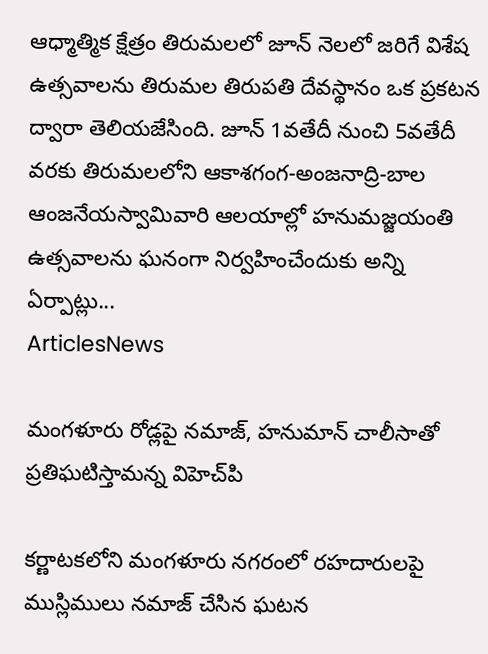ఆధ్మాత్మిక క్షేత్రం తిరుమలలో జూన్ నెలలో జరిగే విశేష ఉత్సవాలను తిరుమల తిరుపతి దేవస్థానం ఒక ప్రకటన ద్వారా తెలియజేసింది. జూన్ 1వతేదీ నుంచి 5వతేదీ వరకు తిరుమలలోని ఆకాశగంగ-అంజనాద్రి-బాల ఆంజనేయస్వామివారి ఆలయాల్లో హనుమజ్జయంతి ఉత్సవాలను ఘనంగా నిర్వహించేందుకు అన్ని ఏర్పాట్లు...
ArticlesNews

మంగళూరు రోడ్లపై నమాజ్, హనుమాన్ చాలీసాతో ప్రతిఘటిస్తామన్న విహెచ్‌పి

కర్ణాటకలోని మంగళూరు నగరంలో రహదారులపై ముస్లిములు నమాజ్ చేసిన ఘటన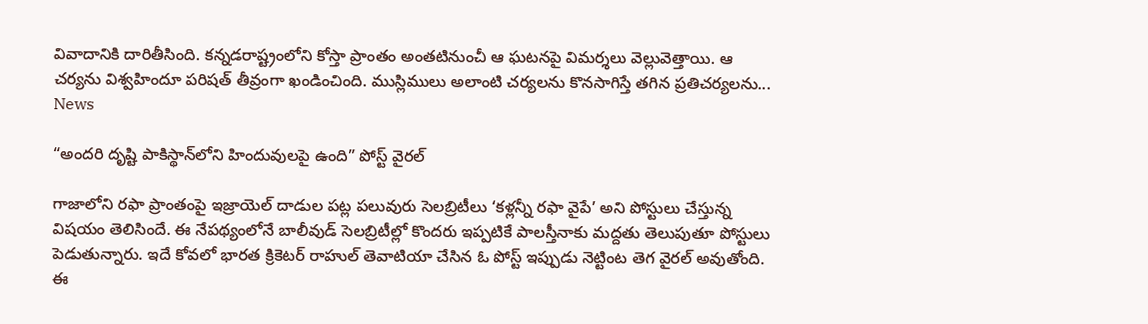వివాదానికి దారితీసింది. కన్నడరాష్ట్రంలోని కోస్తా ప్రాంతం అంతటినుంచీ ఆ ఘటనపై విమర్శలు వెల్లువెత్తాయి. ఆ చర్యను విశ్వహిందూ పరిషత్ తీవ్రంగా ఖండించింది. ముస్లిములు అలాంటి చర్యలను కొనసాగిస్తే తగిన ప్రతిచర్యలను...
News

“అంద‌రి దృష్టి పాకిస్థాన్‌లోని హిందువుల‌పై ఉంది” పోస్ట్ వైర‌ల్

గాజాలోని ర‌ఫా ప్రాంతంపై ఇజ్రాయెల్ దాడుల‌ పట్ల ప‌లువురు సెల‌బ్రిటీలు ‘కళ్లన్నీ రఫా వైపే’ అని పోస్టులు చేస్తున్న విష‌యం తెలిసిందే. ఈ నేప‌థ్యంలోనే బాలీవుడ్ సెల‌బ్రిటీల్లో కొంద‌రు ఇప్ప‌టికే పాలస్తీనాకు మ‌ద్ద‌తు తెలుపుతూ పోస్టులు పెడుతున్నారు. ఇదే కోవ‌లో భార‌త క్రికెట‌ర్ రాహుల్ తెవాటియా చేసిన ఓ పోస్ట్ ఇప్పుడు నెట్టింట తెగ వైర‌ల్ అవుతోంది. ఈ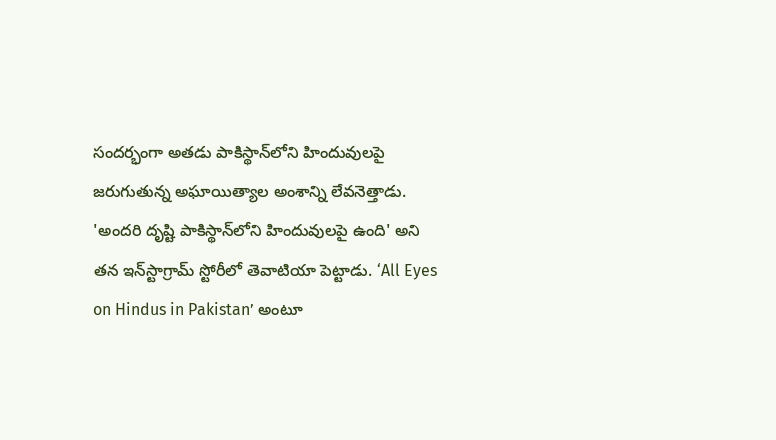సంద‌ర్భంగా అత‌డు పాకిస్థాన్‌లోని హిందువుల‌పై జ‌రుగుతున్న అఘాయిత్యాల అంశాన్ని లేవ‌నెత్తాడు. 'అంద‌రి దృష్టి పాకిస్థాన్‌లోని హిందువుల‌పై ఉంది' అని త‌న ఇన్‌స్టాగ్రామ్ స్టోరీలో తెవాటియా పెట్టాడు. ‘All Eyes on Hindus in Pakistan’ అంటూ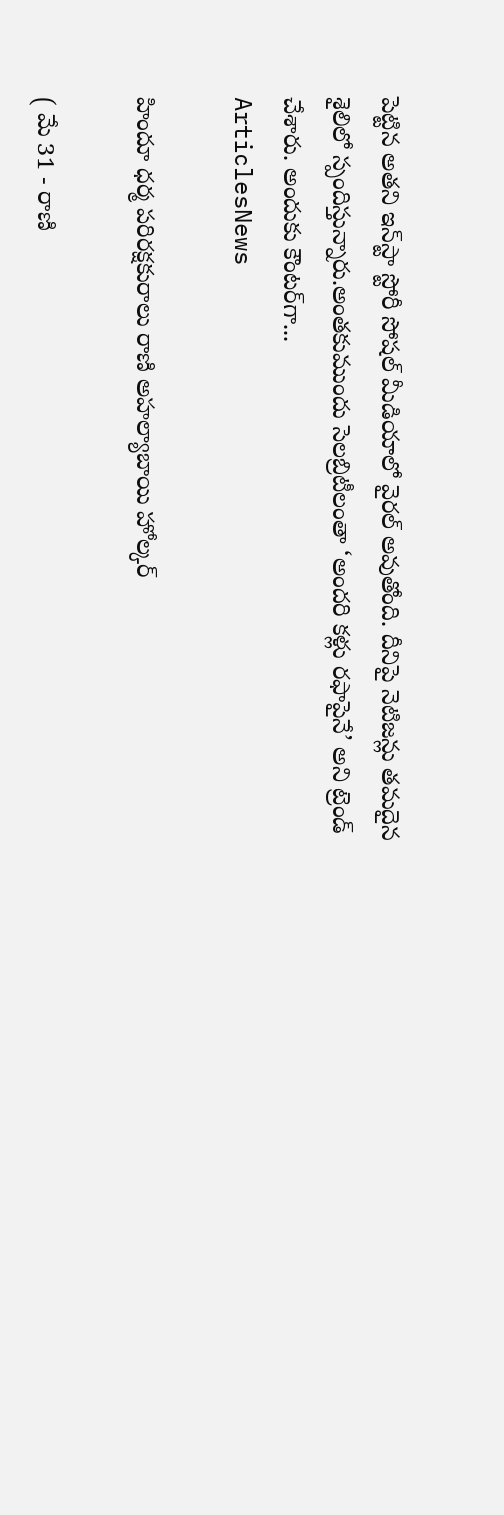పెట్టిన‌ అత‌ని ఇన్‌స్టా స్టోరీ సోష‌ల్ మీడియాలో వైర‌ల్ అవుతోంది. దీనిపై నెటిజ‌న్లు త‌మ‌దైన శైలిలో స్పందిస్తున్నారు.అంతకుముందు సెలబ్రిటీలంతా ‘అందరి కళ్లు రఫాపైనే’ అని ట్రెండ్ చేశారు. అందుకు కౌంటర్‌గా...
ArticlesNews

హిందూ ధర్మ పరిరక్షకురాలు రాణి అహల్యాబాయి హోల్కర్

( మే 31 - రాణి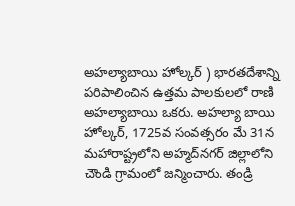అహల్యాబాయి హోల్కర్ ) భారతదేశాన్ని పరిపాలించిన ఉత్తమ పాలకులలో రాణి అహల్యాబాయి ఒకరు. అహల్యా బాయి హోల్కర్, 1725వ సంవత్సరం మే 31న మహారాష్ట్రలోని అహ్మద్‌నగర్ జిల్లాలోని చౌండి గ్రామంలో జన్మించారు. తండ్రి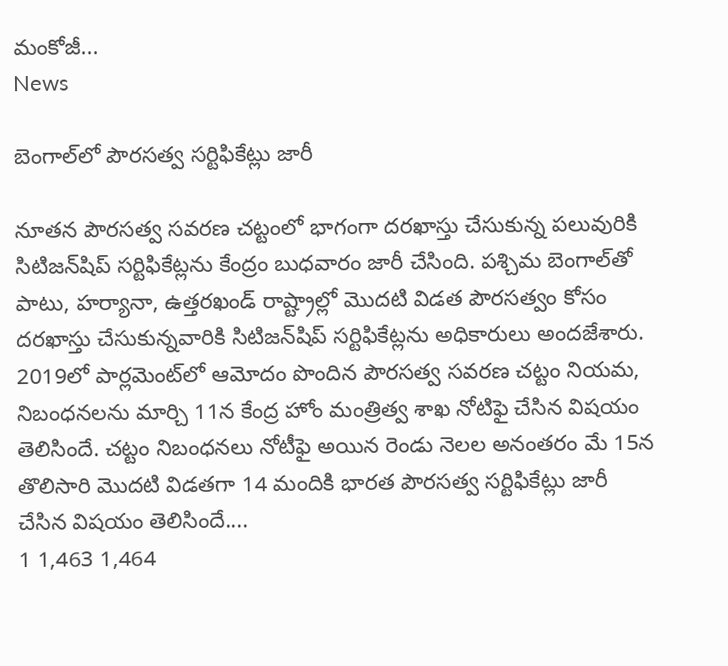మంకోజీ...
News

బెంగాల్‌లో పౌరసత్వ సర్టిఫికేట్లు జారీ

నూతన పౌరసత్వ సవరణ చట్టంలో భాగంగా దరఖాస్తు చేసుకున్న పలువురికి సిటిజన్‌షిప్‌ సర్టిఫికేట్లను కేంద్రం బుధవారం జారీ చేసింది. పశ్చిమ బెంగాల్‌తో పాటు, హర్యానా, ఉత్తరఖండ్‌ రాష్ట్రాల్లో మొదటి విడత పౌరసత్వం కోసం దరఖాస్తు చేసుకున్నవారికి సిటిజన్‌షిప్‌ సర్టిఫికేట్లను అధికారులు అందజేశారు. 2019లో పార్లమెంట్‌లో ఆమోదం పొందిన పౌరసత్వ సవరణ చట్టం నియమ, నిబంధనలను మార్చి 11న కేంద్ర హోం మంత్రిత్వ శాఖ నోటిఫై చేసిన విషయం తెలిసిందే. చట్టం నిబంధనలు నోటీఫై అయిన రెండు నెలల అనంతరం మే 15న తొలిసారి మొదటి విడతగా 14 మందికి భారత పౌరసత్వ సర్టిఫికేట్లు జారీ చేసిన విషయం తెలిసిందే....
1 1,463 1,464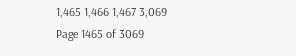1,465 1,466 1,467 3,069
Page 1465 of 3069